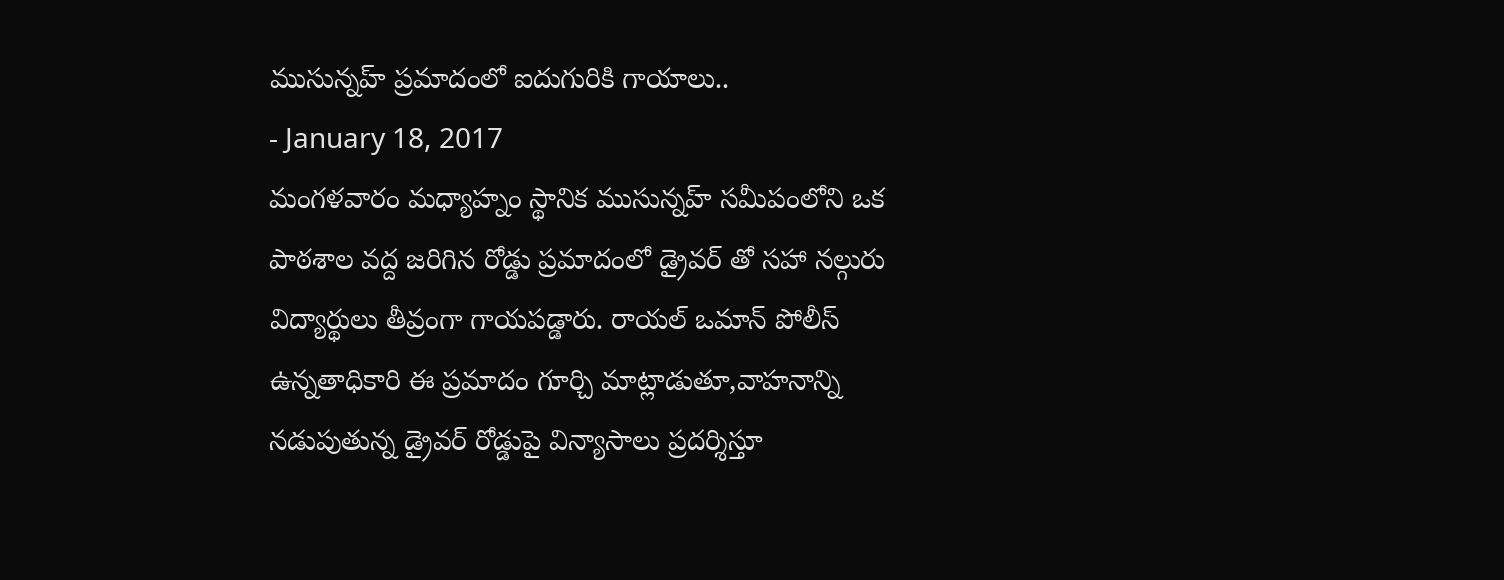ముసున్నహ్ ప్రమాదంలో ఐదుగురికి గాయాలు..
- January 18, 2017
మంగళవారం మధ్యాహ్నం స్థానిక ముసున్నహ్ సమీపంలోని ఒక పాఠశాల వద్ద జరిగిన రోడ్డు ప్రమాదంలో డ్రైవర్ తో సహా నల్గురు విద్యార్థులు తీవ్రంగా గాయపడ్డారు. రాయల్ ఒమాన్ పోలీస్ ఉన్నతాధికారి ఈ ప్రమాదం గూర్చి మాట్లాడుతూ,వాహనాన్ని నడుపుతున్న డ్రైవర్ రోడ్డుపై విన్యాసాలు ప్రదర్శిస్తూ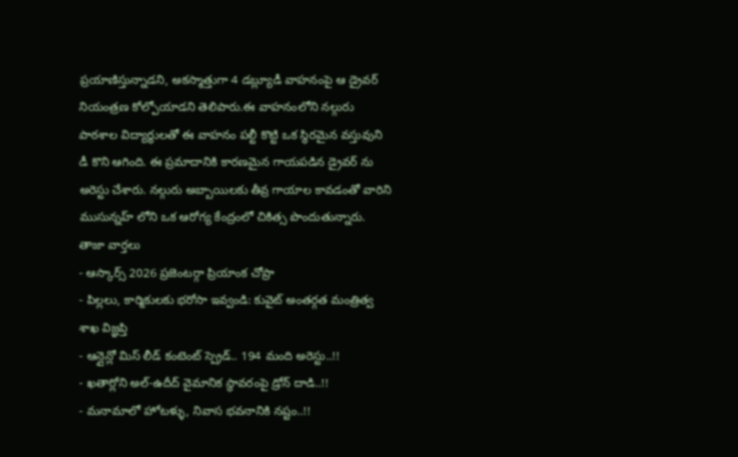ప్రయాణిస్తున్నాడని, అకస్మాత్తుగా 4 డబ్ల్యూడీ వాహనంపై ఆ డ్రైవర్ నియంత్రణ కోల్పోయాడని తెలిపారు.ఈ వాహనంలోని నల్గురు పాఠశాల విద్యార్థులతో ఈ వాహనం పల్టీ కొట్టి ఒక స్థిరమైన వస్తువుని డీ కొని ఆగింది. ఈ ప్రమాదానికి కారణమైన గాయపడిన డ్రైవర్ ను అరెస్టు చేశారు. నల్గురు అబ్బాయిలకు తీవ్ర గాయాల కావడంతో వారిని ముసున్నహ్ లోని ఒక ఆరోగ్య కేంద్రంలో చికిత్స పొందుతున్నారు.
తాజా వార్తలు
- ఆస్కార్స్ 2026 ప్రజెంటర్గా ప్రియాంక చోప్రా
- పిల్లలు, కార్మికులకు భరోసా ఇవ్వండి: కువైట్ అంతర్గత మంత్రిత్వ శాఖ విజ్ఞప్తి
- ఆన్లైన్లో మిస్ లీడ్ కంటెంట్ స్ప్రెడ్.. 194 మంది అరెస్టు..!!
- ఖతార్లోని అల్-ఉదీద్ వైమానిక స్థావరంపై డ్రోన్ దాడి..!!
- మనామాలో హోటళ్ళు, నివాస భవనానికి నష్టం..!!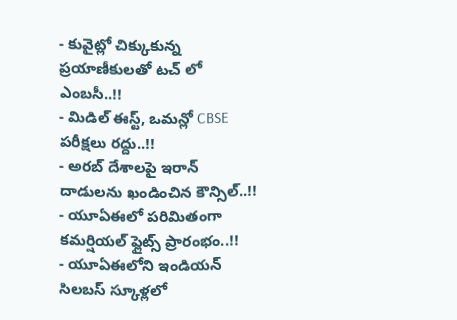- కువైట్లో చిక్కుకున్న ప్రయాణీకులతో టచ్ లో ఎంబసీ..!!
- మిడిల్ ఈస్ట్, ఒమన్లో CBSE పరీక్షలు రద్దు..!!
- అరబ్ దేశాలపై ఇరాన్ దాడులను ఖండించిన కౌన్సిల్..!!
- యూఏఈలో పరిమితంగా కమర్షియల్ ఫ్లైట్స్ ప్రారంభం..!!
- యూఏఈలోని ఇండియన్ సిలబస్ స్కూళ్లలో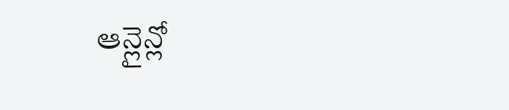ఆన్లైన్లో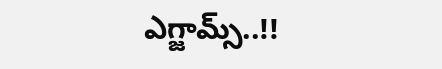ఎగ్జామ్స్..!!